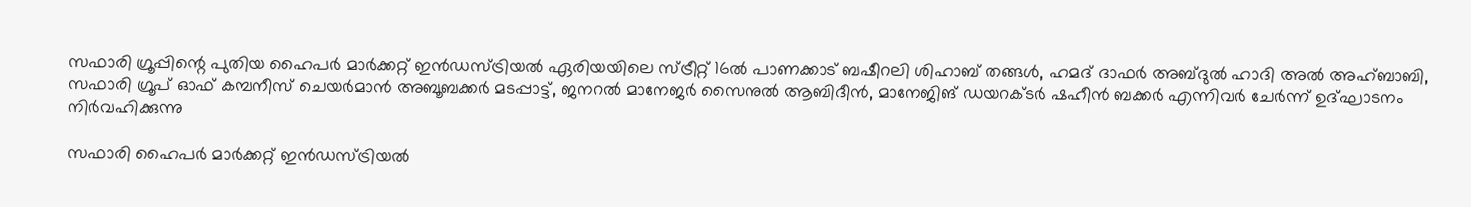സഫാരി ഗ്രൂപ്പിന്റെ പുതിയ ഹൈപർ മാർക്കറ്റ് ഇൻഡസ്ട്രിയൽ ഏരിയയിലെ സ്ട്രീറ്റ് 16ൽ പാണക്കാട് ബഷീറലി ശിഹാബ് തങ്ങൾ, ഹമദ് ദാഫർ അബ്ദുൽ ഹാദി അൽ അഹ്ബാബി, സഫാരി ഗ്രൂപ് ഓഫ് കമ്പനീസ് ചെയർമാൻ അബൂബക്കർ മടപ്പാട്ട്, ജനറൽ മാനേജർ സൈനുൽ ആബിദീൻ, മാനേജിങ് ഡയറക്ടർ ഷഹീൻ ബക്കർ എന്നിവർ ചേർന്ന് ഉദ്ഘാടനം നിർവഹിക്കുന്നു

സഫാരി ഹൈപർ മാർക്കറ്റ് ഇൻഡസ്ട്രിയൽ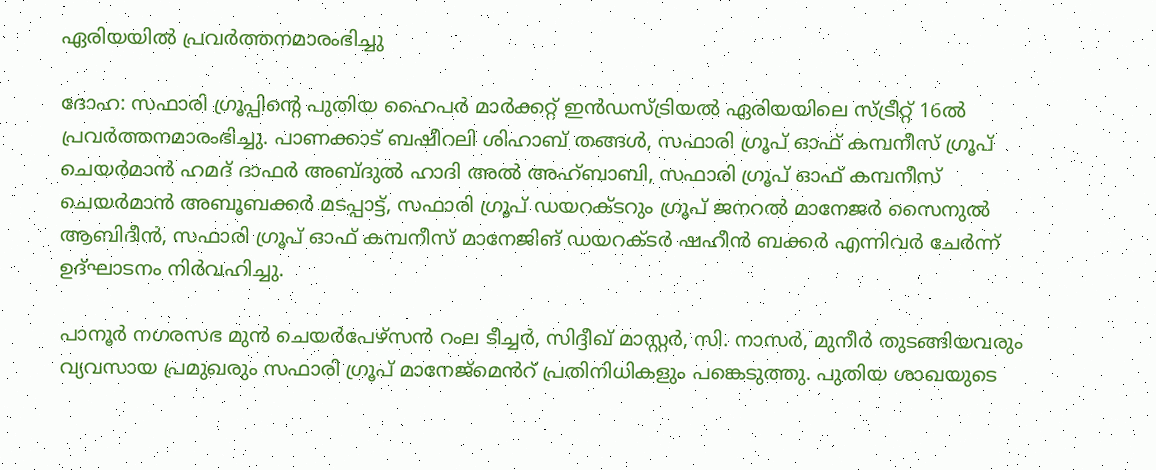ഏരിയയിൽ പ്രവർത്തനമാരംഭിച്ചു

ദോഹ: സഫാരി ഗ്രൂപ്പിന്റെ പുതിയ ഹൈപർ മാർക്കറ്റ് ഇൻഡസ്ട്രിയൽ ഏരിയയിലെ സ്ട്രീറ്റ് 16ൽ പ്രവർത്തനമാരംഭിച്ചു. പാണക്കാട് ബഷീറലി ശിഹാബ് തങ്ങൾ, സഫാരി ഗ്രൂപ് ഓഫ് കമ്പനീസ് ഗ്രൂപ് ചെയർമാൻ ഹമദ് ദാഫർ അബ്ദുൽ ഹാദി അൽ അഹ്ബാബി, സഫാരി ഗ്രൂപ് ഓഫ് കമ്പനീസ് ചെയർമാൻ അബൂബക്കർ മടപ്പാട്ട്, സഫാരി ഗ്രൂപ് ഡയറക്ടറും ഗ്രൂപ് ജനറൽ മാനേജർ സൈനുൽ ആബിദീൻ, സഫാരി ഗ്രൂപ് ഓഫ് കമ്പനീസ് മാനേജിങ് ഡയറക്ടർ ഷഹീൻ ബക്കർ എന്നിവർ ചേർന്ന് ഉദ്ഘാടനം നിർവഹിച്ചു.

പാനൂർ നഗരസഭ മുൻ ചെയർപേഴ്സൻ റംല ടീച്ചർ, സിദ്ദീഖ് മാസ്റ്റർ, സി. നാസർ, മുനീർ തുടങ്ങിയവരും വ്യവസായ പ്രമുഖരും സഫാരി ഗ്രൂപ് മാനേജ്മെൻറ് പ്രതിനിധികളും പങ്കെടുത്തു. പുതിയ ശാഖയുടെ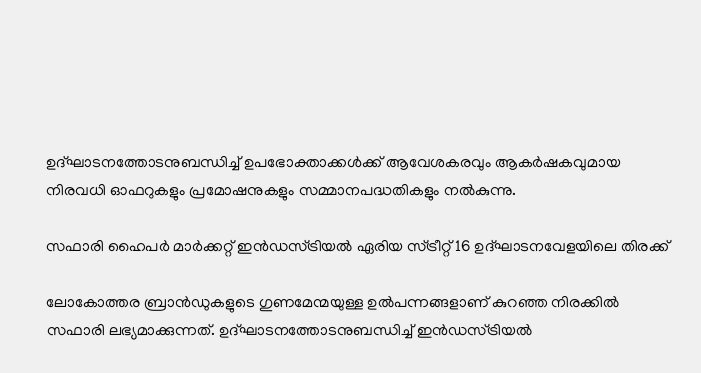ഉദ്ഘാടനത്തോടനുബന്ധിച്ച് ഉപഭോക്താക്കൾക്ക് ആവേശകരവും ആകർഷകവുമായ നിരവധി ഓഫറുകളും പ്രമോഷനുകളും സമ്മാനപദ്ധതികളും നൽകുന്നു.

സഫാരി ഹൈപർ മാർക്കറ്റ് ഇൻഡസ്ട്രിയൽ ഏരിയ സ്ട്രീറ്റ് 16 ഉദ്ഘാടനവേളയിലെ തിരക്ക്

ലോകോത്തര ബ്രാൻഡുകളുടെ ഗുണമേന്മയുള്ള ഉൽപന്നങ്ങളാണ് കുറഞ്ഞ നിരക്കിൽ സഫാരി ലഭ്യമാക്കുന്നത്. ഉദ്ഘാടനത്തോടനുബന്ധിച്ച് ഇൻഡസ്ട്രിയൽ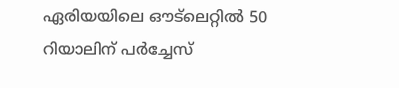ഏരിയയിലെ ഔട്ലെറ്റിൽ 50 റിയാലിന് പർച്ചേസ്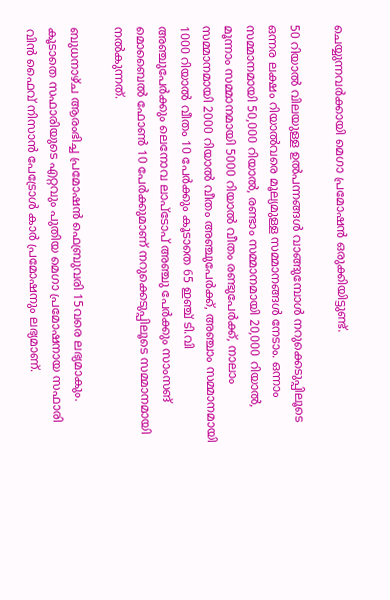ചെയ്യുന്നവർക്കായി മെഗാ പ്രമോഷൻ ഒരുക്കിയിട്ടുണ്ട്.

50 റിയാൽ വിലയുള്ള ഉൽപന്നങ്ങൾ വാങ്ങുമ്പോൾ നറുക്കെടുപ്പിലൂടെ ഒന്നര ലക്ഷം റിയാൽവരെ മൂല്യമുള്ള സമ്മാനങ്ങൾ നേടാം. ഒന്നാം സമ്മാനമായി 50,000 റിയാൽ, രണ്ടാം സമ്മാനമായി 20,000 റിയാൽ, മൂന്നാം സമ്മാനമായി 5000 റിയാൽ വീതം രണ്ടുപേർക്ക്, നാലാം സമ്മാനമായി 2000 റിയാൽ വീതം അഞ്ചുപേർക്ക്, അഞ്ചാം സമ്മാനമായി 1000 റിയാൽ വീതം 10 പേർക്കും കൂടാതെ 65 ഇഞ്ച് ടി.വി അഞ്ചുപേർക്കും ലെനോവ ലാപ്ടോപ് അഞ്ചു പേർക്കും സാംസങ് മൊബൈൽ ഫോൺ 10 പേർക്കുമാണ് നറുക്കെടുപ്പിലൂടെ സമ്മാനമായി നൽകുന്നത്.

ബുധനാഴ്ച ആരംഭിച്ച പ്രമോഷൻ ഫെബ്രുവരി 15വരെ ലഭ്യമാകും. കൂടാതെ സഫാരിയുടെ എറ്റവും പുതിയ മെഗാ പ്രമോഷനായ സഫാരി വിൻ ഫൈവ് നിസാൻ പേട്രോൾ കാർ പ്രമോഷനും ലഭ്യമാണ്.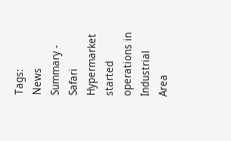Tags:
News Summary - Safari Hypermarket started operations in Industrial Area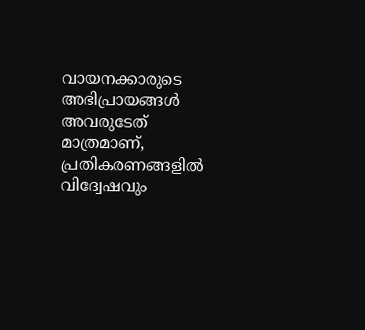വായനക്കാരുടെ അഭിപ്രായങ്ങള്‍ അവരുടേത് മാത്രമാണ്, പ്രതികരണങ്ങളിൽ വിദ്വേഷവും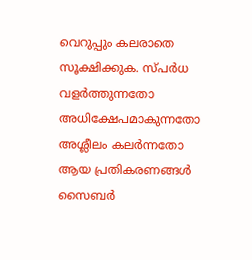വെറുപ്പും കലരാതെ സൂക്ഷിക്കുക. സ്പർധ വളർത്തുന്നതോ അധിക്ഷേപമാകുന്നതോ അശ്ലീലം കലർന്നതോ ആയ പ്രതികരണങ്ങൾ സൈബർ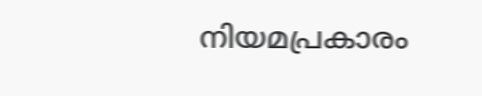നിയമപ്രകാരം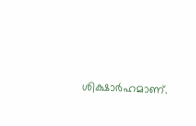ശിക്ഷാർഹമാണ്.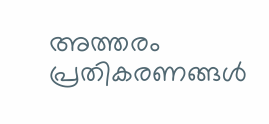അത്തരം പ്രതികരണങ്ങൾ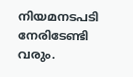നിയമനടപടി നേരിടേണ്ടി വരും.